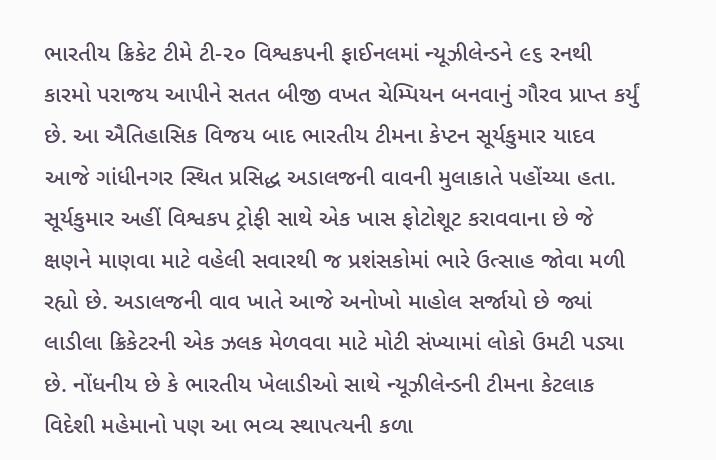ભારતીય ક્રિકેટ ટીમે ટી-૨૦ વિશ્વકપની ફાઈનલમાં ન્યૂઝીલેન્ડને ૯૬ રનથી કારમો પરાજય આપીને સતત બીજી વખત ચેમ્પિયન બનવાનું ગૌરવ પ્રાપ્ત કર્યું છે. આ ઐતિહાસિક વિજય બાદ ભારતીય ટીમના કેપ્ટન સૂર્યકુમાર યાદવ આજે ગાંધીનગર સ્થિત પ્રસિદ્ધ અડાલજની વાવની મુલાકાતે પહોંચ્યા હતા. સૂર્યકુમાર અહીં વિશ્વકપ ટ્રોફી સાથે એક ખાસ ફોટોશૂટ કરાવવાના છે જે ક્ષણને માણવા માટે વહેલી સવારથી જ પ્રશંસકોમાં ભારે ઉત્સાહ જોવા મળી રહ્યો છે. અડાલજની વાવ ખાતે આજે અનોખો માહોલ સર્જાયો છે જ્યાં લાડીલા ક્રિકેટરની એક ઝલક મેળવવા માટે મોટી સંખ્યામાં લોકો ઉમટી પડ્યા છે. નોંધનીય છે કે ભારતીય ખેલાડીઓ સાથે ન્યૂઝીલેન્ડની ટીમના કેટલાક વિદેશી મહેમાનો પણ આ ભવ્ય સ્થાપત્યની કળા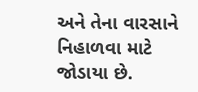અને તેના વારસાને નિહાળવા માટે જોડાયા છે.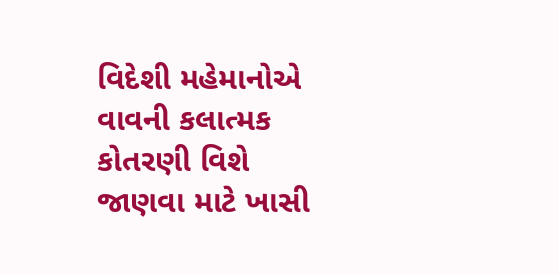વિદેશી મહેમાનોએ વાવની કલાત્મક કોતરણી વિશે જાણવા માટે ખાસી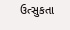ઉત્સુકતા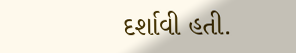દર્શાવી હતી.